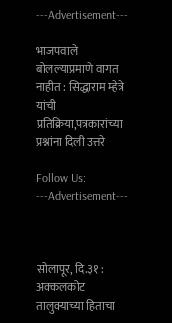---Advertisement---

भाजपवाले बोलल्याप्रमाणे वागत नाहीत : सिद्धाराम म्हेत्रे यांची प्रतिक्रिया,पत्रकारांच्या प्रश्नांना दिली उत्तरे

Follow Us:
---Advertisement---



सोलापूर, दि.३१ : अक्कलकोट तालुक्याच्या हिताचा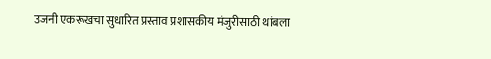उजनी एकरूखचा सुधारित प्रस्ताव प्रशासकीय मंजुरीसाठी थांबला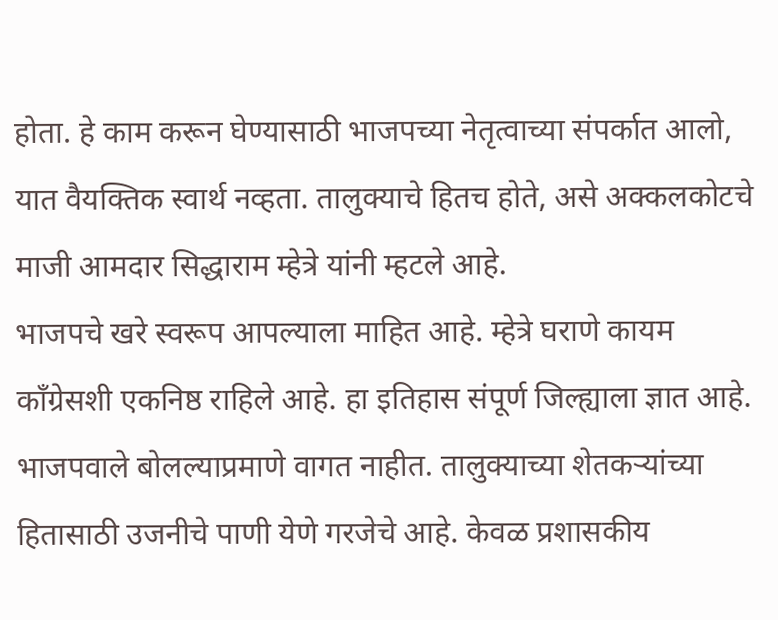होता. हे काम करून घेण्यासाठी भाजपच्या नेतृत्वाच्या संपर्कात आलो, यात वैयक्तिक स्वार्थ नव्हता. तालुक्याचे हितच होते, असे अक्कलकोटचे माजी आमदार सिद्धाराम म्हेत्रे यांनी म्हटले आहे.
भाजपचे खरे स्वरूप आपल्याला माहित आहे. म्हेत्रे घराणे कायम कॉंग्रेसशी एकनिष्ठ राहिले आहे. हा इतिहास संपूर्ण जिल्ह्याला ज्ञात आहे. भाजपवाले बोलल्याप्रमाणे वागत नाहीत. तालुक्याच्या शेतकऱ्यांच्या हितासाठी उजनीचे पाणी येणे गरजेचे आहे. केवळ प्रशासकीय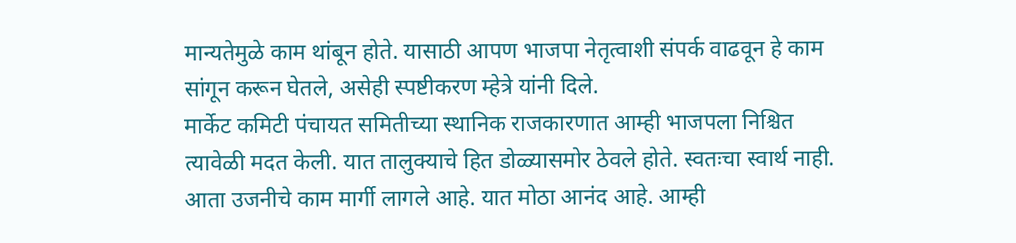मान्यतेमुळे काम थांबून होते. यासाठी आपण भाजपा नेतृत्वाशी संपर्क वाढवून हे काम सांगून करून घेतले, असेही स्पष्टीकरण म्हेत्रे यांनी दिले.
मार्केट कमिटी पंचायत समितीच्या स्थानिक राजकारणात आम्ही भाजपला निश्चित त्यावेळी मदत केली. यात तालुक्याचे हित डोळ्यासमोर ठेवले होते. स्वतःचा स्वार्थ नाही. आता उजनीचे काम मार्गी लागले आहे. यात मोठा आनंद आहे. आम्ही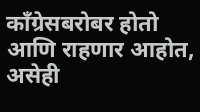काँग्रेसबरोबर होतो आणि राहणार आहोत, असेही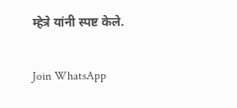म्हेत्रे यांनी स्पष्ट केले.

Join WhatsApp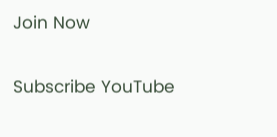Join Now

Subscribe YouTube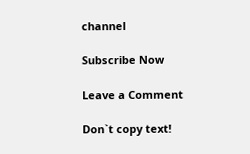channel

Subscribe Now

Leave a Comment

Don`t copy text!